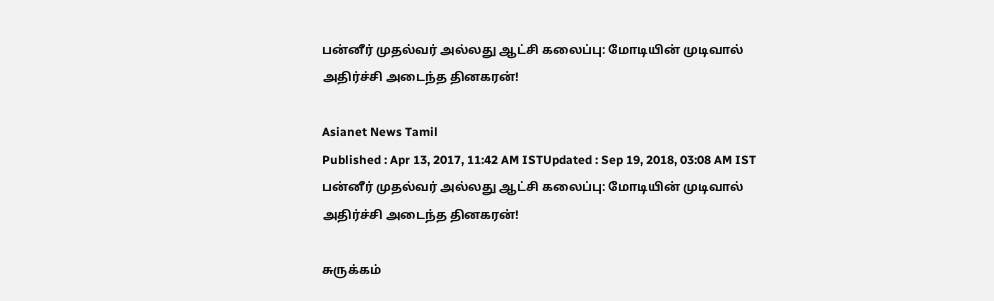பன்னீர் முதல்வர் அல்லது ஆட்சி கலைப்பு: மோடியின் முடிவால் அதிர்ச்சி அடைந்த தினகரன்!

Asianet News Tamil
Published : Apr 13, 2017, 11:42 AM ISTUpdated : Sep 19, 2018, 03:08 AM IST
பன்னீர் முதல்வர் அல்லது ஆட்சி கலைப்பு: மோடியின் முடிவால் அதிர்ச்சி அடைந்த தினகரன்!

சுருக்கம்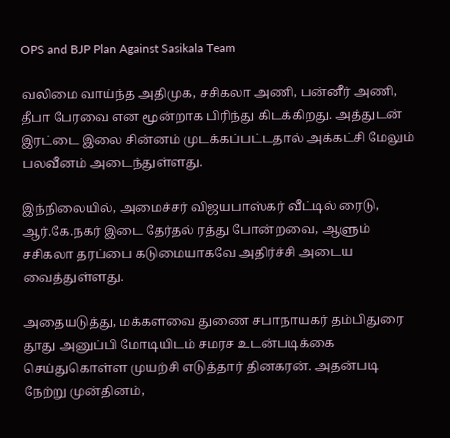OPS and BJP Plan Against Sasikala Team

வலிமை வாய்ந்த அதிமுக, சசிகலா அணி, பன்னீர் அணி, தீபா பேரவை என மூன்றாக பிரிந்து கிடக்கிறது. அத்துடன் இரட்டை இலை சின்னம் முடக்கப்பட்டதால் அக்கட்சி மேலும் பலவீனம் அடைந்துள்ளது.

இந்நிலையில், அமைச்சர் விஜயபாஸ்கர் வீட்டில் ரைடு, ஆர்.கே.நகர் இடை தேர்தல் ரத்து போன்றவை, ஆளும் சசிகலா தரப்பை கடுமையாகவே அதிர்ச்சி அடைய வைத்துள்ளது.

அதையடுத்து, மக்களவை துணை சபாநாயகர் தம்பிதுரை தூது அனுப்பி மோடியிடம் சமரச உடன்படிக்கை செய்துகொள்ள முயற்சி எடுத்தார் தினகரன். அதன்படி நேற்று முன்தினம்,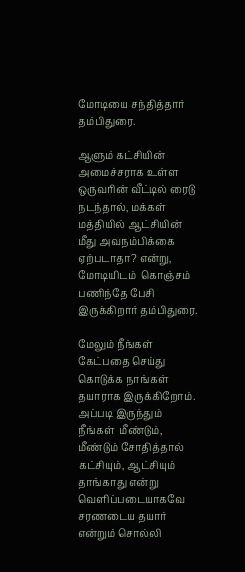மோடியை சந்தித்தார் தம்பிதுரை.

ஆளும் கட்சியின் அமைச்சராக உள்ள ஒருவரின் வீட்டில் ரைடு நடந்தால், மக்கள் மத்தியில் ஆட்சியின் மீது அவநம்பிக்கை ஏற்படாதா? என்று, மோடியிடம்  கொஞ்சம் பணிந்தே பேசி இருக்கிறார் தம்பிதுரை.

மேலும் நீங்கள் கேட்பதை செய்து கொடுக்க நாங்கள் தயாராக இருக்கிறோம். அப்படி இருந்தும் நீங்கள்  மீண்டும், மீண்டும் சோதித்தால் கட்சியும், ஆட்சியும் தாங்காது என்று வெளிப்படையாகவே சரணடைய தயார் என்றும் சொல்லி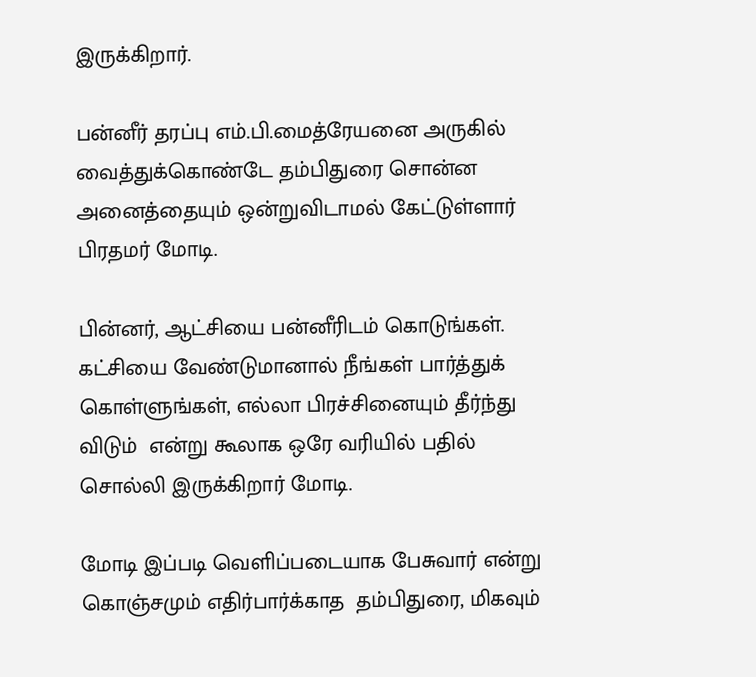இருக்கிறார்.

பன்னீர் தரப்பு எம்.பி.மைத்ரேயனை அருகில் வைத்துக்கொண்டே தம்பிதுரை சொன்ன அனைத்தையும் ஒன்றுவிடாமல் கேட்டுள்ளார் பிரதமர் மோடி.

பின்னர், ஆட்சியை பன்னீரிடம் கொடுங்கள். கட்சியை வேண்டுமானால் நீங்கள் பார்த்துக் கொள்ளுங்கள், எல்லா பிரச்சினையும் தீர்ந்து விடும்  என்று கூலாக ஒரே வரியில் பதில் சொல்லி இருக்கிறார் மோடி.

மோடி இப்படி வெளிப்படையாக பேசுவார் என்று கொஞ்சமும் எதிர்பார்க்காத  தம்பிதுரை, மிகவும்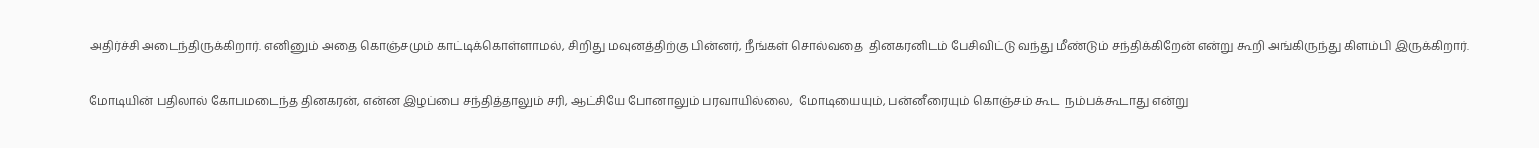அதிர்ச்சி அடைந்திருக்கிறார். எனினும் அதை கொஞ்சமும் காட்டிக்கொள்ளாமல், சிறிது மவுனத்திற்கு பின்னர், நீங்கள் சொல்வதை  தினகரனிடம் பேசிவிட்டு வந்து மீண்டும் சந்திக்கிறேன் என்று கூறி அங்கிருந்து கிளம்பி இருக்கிறார்.

மோடியின் பதிலால் கோபமடைந்த தினகரன், என்ன இழப்பை சந்தித்தாலும் சரி, ஆட்சியே போனாலும் பரவாயில்லை,  மோடியையும், பன்னீரையும் கொஞ்சம் கூட  நம்பக்கூடாது என்று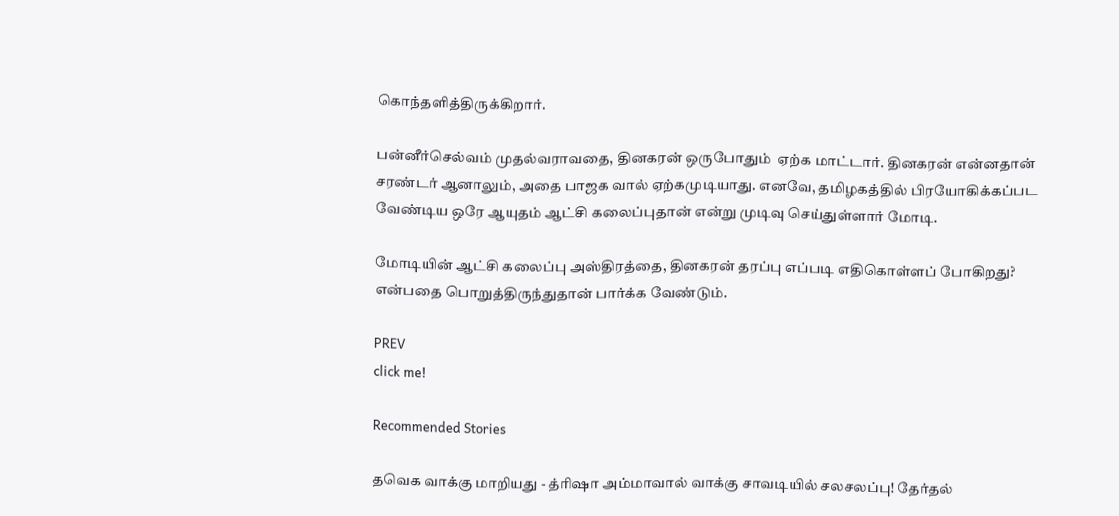கொந்தளித்திருக்கிறார்.

பன்னீர்செல்வம் முதல்வராவதை, தினகரன் ஒருபோதும்  ஏற்க மாட்டார். தினகரன் என்னதான் சரண்டர் ஆனாலும், அதை பாஜக வால் ஏற்கமுடியாது. எனவே, தமிழகத்தில் பிரயோகிக்கப்பட வேண்டிய ஒரே ஆயுதம் ஆட்சி கலைப்புதான் என்று முடிவு செய்துள்ளார் மோடி.

மோடியின் ஆட்சி கலைப்பு அஸ்திரத்தை, தினகரன் தரப்பு எப்படி எதிகொள்ளப் போகிறது? என்பதை பொறுத்திருந்துதான் பார்க்க வேண்டும்.

PREV
click me!

Recommended Stories

தவெக வாக்கு மாறியது - த்ரிஷா அம்மாவால் வாக்கு சாவடியில் சலசலப்பு! தேர்தல்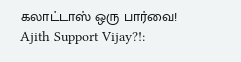கலாட்டாஸ் ஒரு பார்வை!
Ajith Support Vijay?!: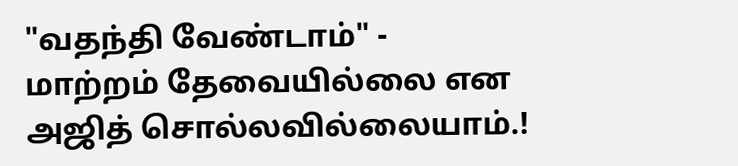"வதந்தி வேண்டாம்" - மாற்றம் தேவையில்லை என அஜித் சொல்லவில்லையாம்.!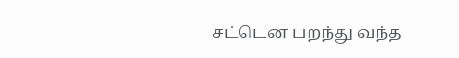சட்டென பறந்து வந்த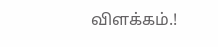விளக்கம்.!